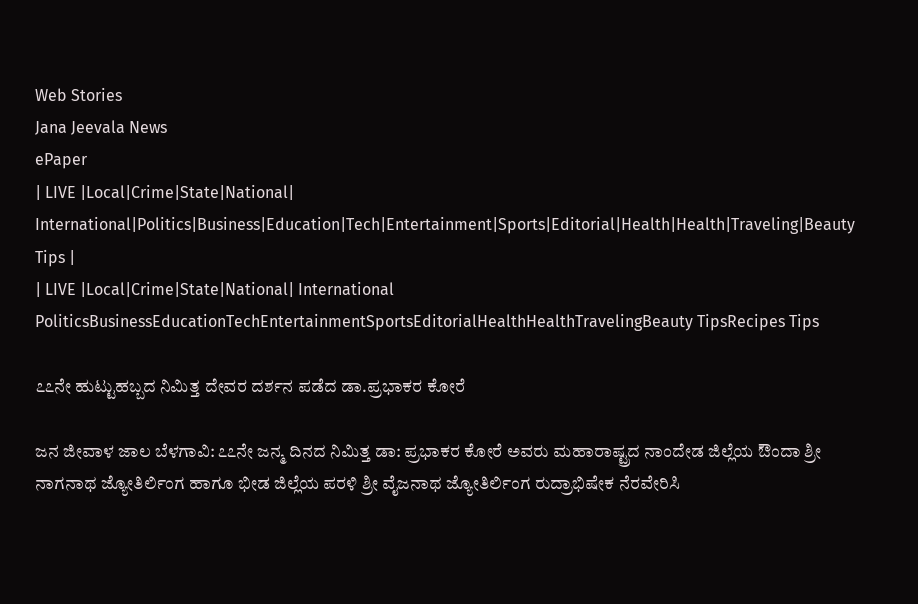Web Stories
Jana Jeevala News
ePaper
| LIVE |Local|Crime|State|National| International|Politics|Business|Education|Tech|Entertainment|Sports|Editorial|Health|Health|Traveling|Beauty Tips |
| LIVE |Local|Crime|State|National| International
PoliticsBusinessEducationTechEntertainmentSportsEditorialHealthHealthTravelingBeauty TipsRecipes Tips

೭೭ನೇ ಹುಟ್ಟುಹಬ್ಬದ ನಿಮಿತ್ತ ದೇವರ ದರ್ಶನ ಪಡೆದ ಡಾ.ಪ್ರಭಾಕರ ಕೋರೆ

ಜನ ಜೀವಾಳ ಜಾಲ ಬೆಳಗಾವಿ: ೭೭ನೇ ಜನ್ಮ ದಿನದ ನಿಮಿತ್ತ ಡಾ: ಪ್ರಭಾಕರ ಕೋರೆ ಅವರು ಮಹಾರಾಷ್ಟ್ರದ ನಾಂದೇಡ ಜಿಲ್ಲೆಯ ಔಂದಾ ಶ್ರೀ ನಾಗನಾಥ ಜ್ಯೋತಿರ್ಲಿಂಗ ಹಾಗೂ ಭೀಡ ಜಿಲ್ಲೆಯ ಪರಳಿ ಶ್ರೀ ವೈಜನಾಥ ಜ್ಯೋತಿರ್ಲಿಂಗ ರುದ್ರಾಭಿಷೇಕ ನೆರವೇರಿಸಿ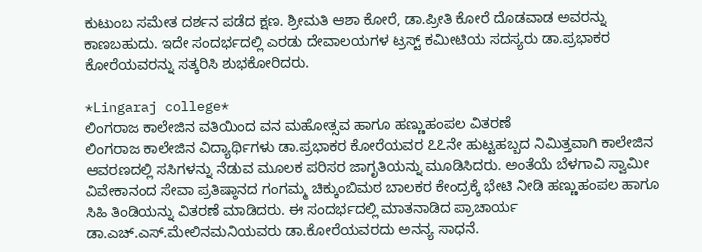ಕುಟುಂಬ ಸಮೇತ ದರ್ಶನ ಪಡೆದ ಕ್ಷಣ. ಶ್ರೀಮತಿ ಆಶಾ ಕೋರೆ, ಡಾ.ಪ್ರೀತಿ ಕೋರೆ ದೊಡವಾಡ ಅವರನ್ನು ಕಾಣಬಹುದು. ಇದೇ ಸಂದರ್ಭದಲ್ಲಿ ಎರಡು ದೇವಾಲಯಗಳ ಟ್ರಸ್ಟ್ ಕಮೀಟಿಯ ಸದಸ್ಯರು ಡಾ.ಪ್ರಭಾಕರ ಕೋರೆಯವರನ್ನು ಸತ್ಕರಿಸಿ ಶುಭಕೋರಿದರು.

*Lingaraj college*
ಲಿಂಗರಾಜ ಕಾಲೇಜಿನ ವತಿಯಿಂದ ವನ ಮಹೋತ್ಸವ ಹಾಗೂ ಹಣ್ಣುಹಂಪಲ ವಿತರಣೆ
ಲಿಂಗರಾಜ ಕಾಲೇಜಿನ ವಿದ್ಯಾರ್ಥಿಗಳು ಡಾ.ಪ್ರಭಾಕರ ಕೋರೆಯವರ ೭೭ನೇ ಹುಟ್ಟಹಬ್ಬದ ನಿಮಿತ್ತವಾಗಿ ಕಾಲೇಜಿನ ಆವರಣದಲ್ಲಿ ಸಸಿಗಳನ್ನು ನೆಡುವ ಮೂಲಕ ಪರಿಸರ ಜಾಗೃತಿಯನ್ನು ಮೂಡಿಸಿದರು. ಅಂತೆಯೆ ಬೆಳಗಾವಿ ಸ್ವಾಮೀ ವಿವೇಕಾನಂದ ಸೇವಾ ಪ್ರತಿಷ್ಠಾನದ ಗಂಗಮ್ಮ ಚಿಕ್ಕುಂಬಿಮಠ ಬಾಲಕರ ಕೇಂದ್ರಕ್ಕೆ ಭೇಟಿ ನೀಡಿ ಹಣ್ಣುಹಂಪಲ ಹಾಗೂ ಸಿಹಿ ತಿಂಡಿಯನ್ನು ವಿತರಣೆ ಮಾಡಿದರು. ಈ ಸಂದರ್ಭದಲ್ಲಿ ಮಾತನಾಡಿದ ಪ್ರಾಚಾರ್ಯ ಡಾ.ಎಚ್.ಎಸ್.ಮೇಲಿನಮನಿಯವರು ಡಾ.ಕೋರೆಯವರದು ಅನನ್ಯ ಸಾಧನೆ.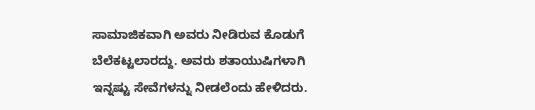ಸಾಮಾಜಿಕವಾಗಿ ಅವರು ನೀಡಿರುವ ಕೊಡುಗೆ ಬೆಲೆಕಟ್ಟಲಾರದ್ದು. ಅವರು ಶತಾಯುಷಿಗಳಾಗಿ ಇನ್ನಷ್ಟು ಸೇವೆಗಳನ್ನು ನೀಡಲೆಂದು ಹೇಳಿದರು.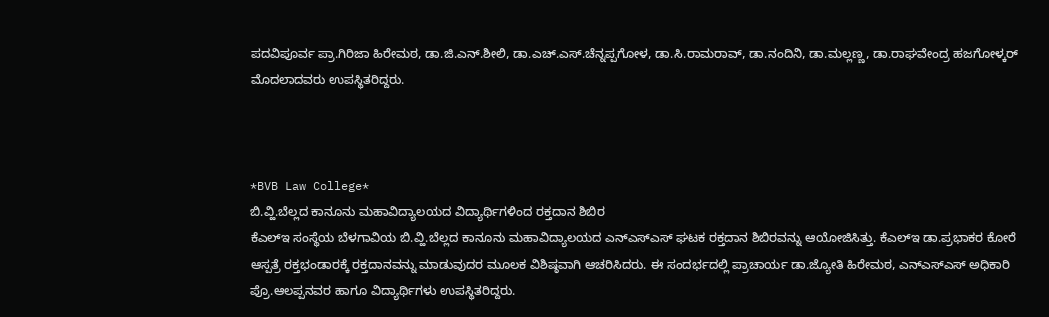ಪದವಿಪೂರ್ವ ಪ್ರಾ.ಗಿರಿಜಾ ಹಿರೇಮಠ, ಡಾ.ಜಿ.ಎನ್.ಶೀಲಿ, ಡಾ.ಎಚ್.ಎಸ್.ಚೆನ್ನಪ್ಪಗೋಳ, ಡಾ.ಸಿ.ರಾಮರಾವ್, ಡಾ.ನಂದಿನಿ, ಡಾ.ಮಲ್ಲಣ್ಣ, ಡಾ.ರಾಘವೇಂದ್ರ ಹಜಗೋಳ್ಕರ್ ಮೊದಲಾದವರು ಉಪಸ್ಥಿತರಿದ್ದರು.



*BVB Law College*
ಬಿ.ವ್ಹಿ.ಬೆಲ್ಲದ ಕಾನೂನು ಮಹಾವಿದ್ಯಾಲಯದ ವಿದ್ಯಾರ್ಥಿಗಳಿಂದ ರಕ್ತದಾನ ಶಿಬಿರ
ಕೆಎಲ್‌ಇ ಸಂಸ್ಥೆಯ ಬೆಳಗಾವಿಯ ಬಿ.ವ್ಹಿ.ಬೆಲ್ಲದ ಕಾನೂನು ಮಹಾವಿದ್ಯಾಲಯದ ಎನ್‌ಎಸ್‌ಎಸ್ ಘಟಕ ರಕ್ತದಾನ ಶಿಬಿರವನ್ನು ಆಯೋಜಿಸಿತ್ತು. ಕೆಎಲ್‌ಇ ಡಾ.ಪ್ರಭಾಕರ ಕೋರೆ ಆಸ್ಪತ್ರೆ ರಕ್ತಭಂಡಾರಕ್ಕೆ ರಕ್ತದಾನವನ್ನು ಮಾಡುವುದರ ಮೂಲಕ ವಿಶಿಷ್ಠವಾಗಿ ಆಚರಿಸಿದರು. ಈ ಸಂದರ್ಭದಲ್ಲಿ ಪ್ರಾಚಾರ್ಯ ಡಾ.ಜ್ಯೋತಿ ಹಿರೇಮಠ, ಎನ್‌ಎಸ್‌ಎಸ್ ಅಧಿಕಾರಿ ಪ್ರೊ.ಆಲಪ್ಪನವರ ಹಾಗೂ ವಿದ್ಯಾರ್ಥಿಗಳು ಉಪಸ್ಥಿತರಿದ್ದರು.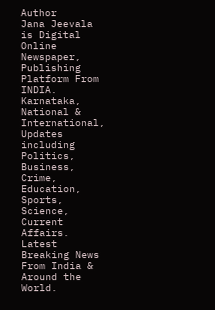Author
Jana Jeevala
is Digital Online Newspaper, Publishing Platform From INDIA. Karnataka, National & International, Updates including Politics, Business, Crime, Education, Sports, Science, Current Affairs. Latest Breaking News From India & Around the World.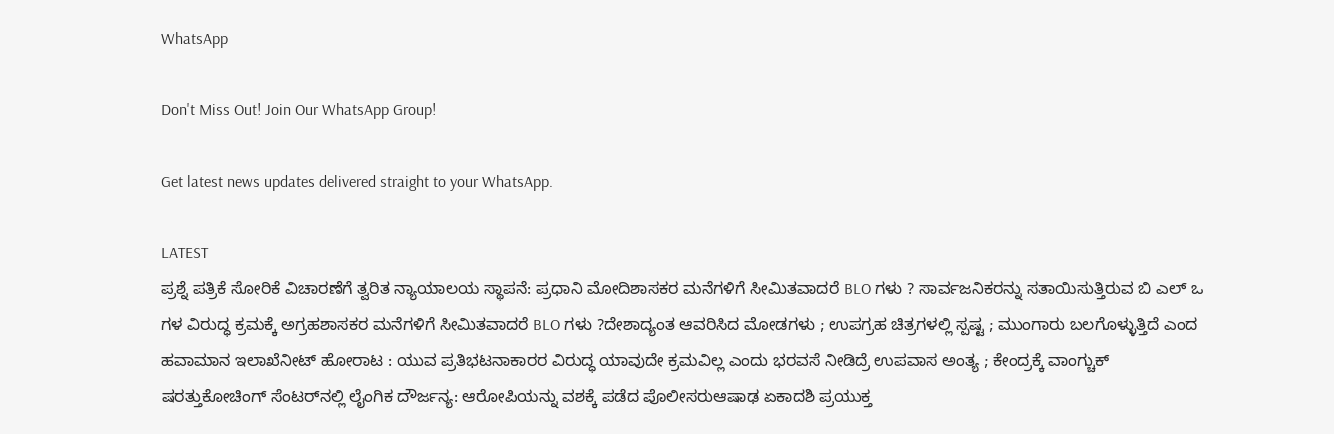WhatsApp

Don't Miss Out! Join Our WhatsApp Group!

Get latest news updates delivered straight to your WhatsApp.

LATEST
ಪ್ರಶ್ನೆ ಪತ್ರಿಕೆ ಸೋರಿಕೆ ವಿಚಾರಣೆಗೆ ತ್ವರಿತ ನ್ಯಾಯಾಲಯ ಸ್ಥಾಪನೆ: ಪ್ರಧಾನಿ ಮೋದಿಶಾಸಕರ ಮನೆಗಳಿಗೆ ಸೀಮಿತವಾದರೆ BLO ಗಳು ? ಸಾರ್ವಜನಿಕರನ್ನು ಸತಾಯಿಸುತ್ತಿರುವ ಬಿ ಎಲ್ ಒ ಗಳ ವಿರುದ್ಧ ಕ್ರಮಕ್ಕೆ ಅಗ್ರಹಶಾಸಕರ ಮನೆಗಳಿಗೆ ಸೀಮಿತವಾದರೆ BLO ಗಳು ?ದೇಶಾದ್ಯಂತ ಆವರಿಸಿದ ಮೋಡಗಳು ; ಉಪಗ್ರಹ ಚಿತ್ರಗಳಲ್ಲಿ ಸ್ಪಷ್ಟ ; ಮುಂಗಾರು ಬಲಗೊಳ್ಳುತ್ತಿದೆ ಎಂದ ಹವಾಮಾನ ಇಲಾಖೆನೀಟ್‌ ಹೋರಾಟ : ಯುವ ಪ್ರತಿಭಟನಾಕಾರರ ವಿರುದ್ಧ ಯಾವುದೇ ಕ್ರಮವಿಲ್ಲ ಎಂದು ಭರವಸೆ ನೀಡಿದ್ರೆ ಉಪವಾಸ ಅಂತ್ಯ ; ಕೇಂದ್ರಕ್ಕೆ ವಾಂಗ್ಚುಕ್ ಷರತ್ತುಕೋಚಿಂಗ್ ಸೆಂಟರ್‌ನಲ್ಲಿ ಲೈಂಗಿಕ ದೌರ್ಜನ್ಯ: ಆರೋಪಿಯನ್ನು ವಶಕ್ಕೆ ಪಡೆದ ಪೊಲೀಸರುಆಷಾಢ ಏಕಾದಶಿ ಪ್ರಯುಕ್ತ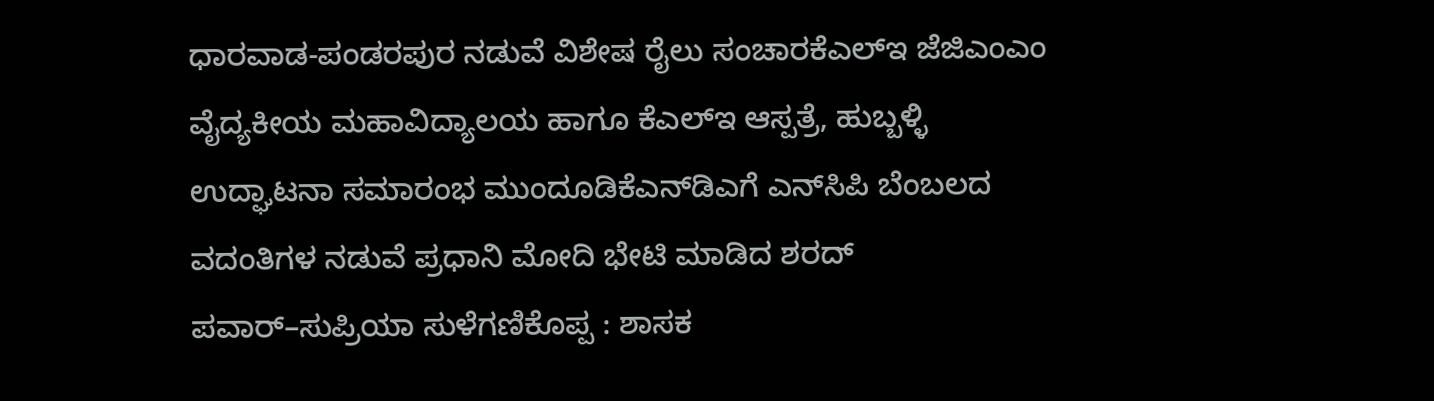ಧಾರವಾಡ-ಪಂಡರಪುರ ನಡುವೆ ವಿಶೇಷ ರೈಲು ಸಂಚಾರಕೆಎಲ್‌ಇ ಜೆಜಿಎಂಎಂ ವೈದ್ಯಕೀಯ ಮಹಾವಿದ್ಯಾಲಯ ಹಾಗೂ ಕೆಎಲ್‌ಇ ಆಸ್ಪತ್ರೆ, ಹುಬ್ಬಳ್ಳಿ ಉದ್ಘಾಟನಾ ಸಮಾರಂಭ ಮುಂದೂಡಿಕೆಎನ್‌ಡಿಎಗೆ ಎನ್‌ಸಿಪಿ ಬೆಂಬಲದ ವದಂತಿಗಳ ನಡುವೆ ಪ್ರಧಾನಿ ಮೋದಿ ಭೇಟಿ ಮಾಡಿದ ಶರದ್ ಪವಾರ್–ಸುಪ್ರಿಯಾ ಸುಳೆಗಣಿಕೊಪ್ಪ : ಶಾಸಕ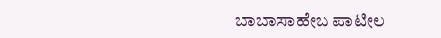ಬಾಬಾಸಾಹೇಬ ಪಾಟೀಲ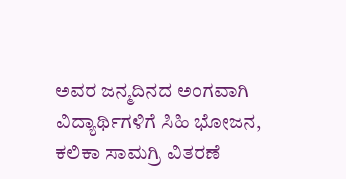ಅವರ ಜನ್ಮದಿನದ ಅಂಗವಾಗಿ ವಿದ್ಯಾರ್ಥಿಗಳಿಗೆ ಸಿಹಿ ಭೋಜನ, ಕಲಿಕಾ ಸಾಮಗ್ರಿ ವಿತರಣೆ